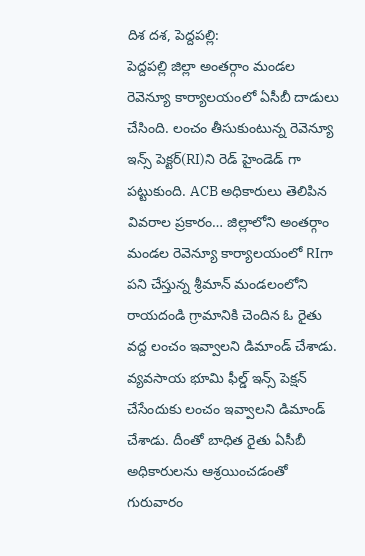దిశ దశ, పెద్దపల్లి:
పెద్దపల్లి జిల్లా అంతర్గాం మండల రెవెన్యూ కార్యాలయంలో ఏసీబీ దాడులు చేసింది. లంచం తీసుకుంటున్న రెవెన్యూ ఇన్స్ పెక్టర్(RI)ని రెడ్ హైండెడ్ గా పట్టుకుంది. ACB అధికారులు తెలిపిన వివరాల ప్రకారం… జిల్లాలోని అంతర్గాం మండల రెవెన్యూ కార్యాలయంలో RIగా పని చేస్తున్న శ్రీమాన్ మండలంలోని రాయదండి గ్రామానికి చెందిన ఓ రైతు వద్ద లంచం ఇవ్వాలని డిమాండ్ చేశాడు. వ్యవసాయ భూమి ఫీల్డ్ ఇన్స్ పెక్షన్ చేసేందుకు లంచం ఇవ్వాలని డిమాండ్ చేశాడు. దీంతో బాధిత రైతు ఏసీబీ అధికారులను ఆశ్రయించడంతో గురువారం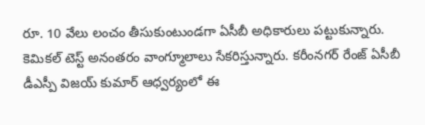రూ. 10 వేలు లంచం తీసుకుంటుండగా ఏసీబీ అధికారులు పట్టుకున్నారు. కెమికల్ టెస్ట్ అనంతరం వాంగ్మూలాలు సేకరిస్తున్నారు. కరీంనగర్ రేంజ్ ఏసీబీ డీఎస్పీ విజయ్ కుమార్ ఆధ్వర్యంలో ఈ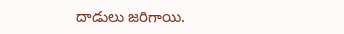దాడులు జరిగాయి.